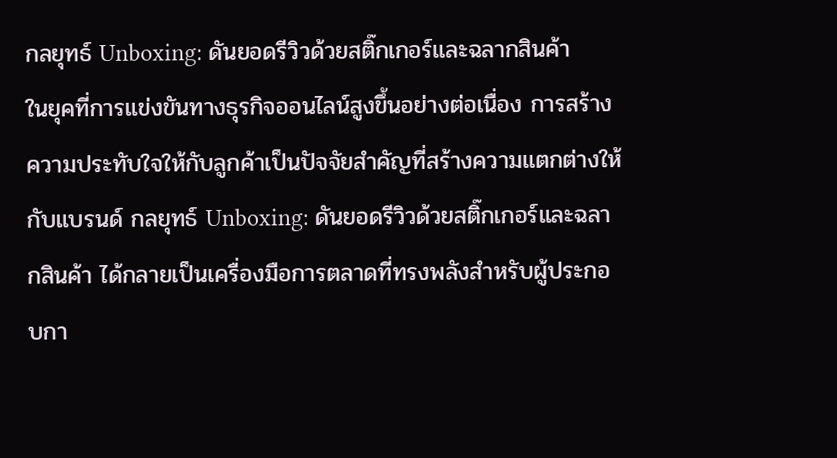กลยุทธ์ Unboxing: ดันยอดรีวิวด้วยสติ๊กเกอร์และฉลากสินค้า
ในยุคที่การแข่งขันทางธุรกิจออนไลน์สูงขึ้นอย่างต่อเนื่อง การสร้างความประทับใจให้กับลูกค้าเป็นปัจจัยสำคัญที่สร้างความแตกต่างให้กับแบรนด์ กลยุทธ์ Unboxing: ดันยอดรีวิวด้วยสติ๊กเกอร์และฉลากสินค้า ได้กลายเป็นเครื่องมือการตลาดที่ทรงพลังสำหรับผู้ประกอบกา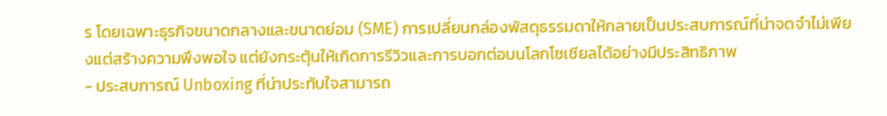ร โดยเฉพาะธุรกิจขนาดกลางและขนาดย่อม (SME) การเปลี่ยนกล่องพัสดุธรรมดาให้กลายเป็นประสบการณ์ที่น่าจดจำไม่เพียงแต่สร้างความพึงพอใจ แต่ยังกระตุ้นให้เกิดการรีวิวและการบอกต่อบนโลกโซเชียลได้อย่างมีประสิทธิภาพ
- ประสบการณ์ Unboxing ที่น่าประทับใจสามารถ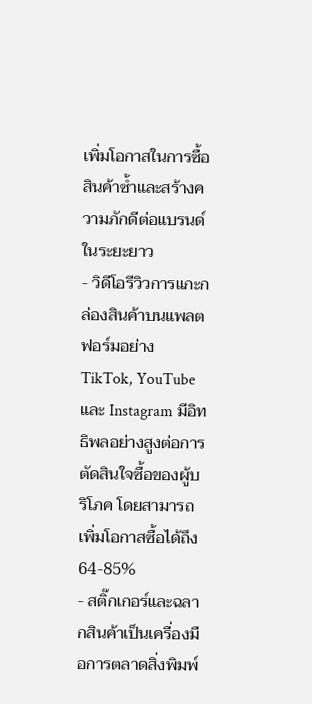เพิ่มโอกาสในการซื้อสินค้าซ้ำและสร้างความภักดีต่อแบรนด์ในระยะยาว
- วิดีโอรีวิวการแกะกล่องสินค้าบนแพลตฟอร์มอย่าง TikTok, YouTube และ Instagram มีอิทธิพลอย่างสูงต่อการตัดสินใจซื้อของผู้บริโภค โดยสามารถเพิ่มโอกาสซื้อได้ถึง 64-85%
- สติ๊กเกอร์และฉลากสินค้าเป็นเครื่องมือการตลาดสิ่งพิมพ์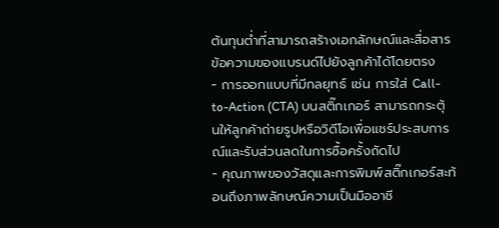ต้นทุนต่ำที่สามารถสร้างเอกลักษณ์และสื่อสารข้อความของแบรนด์ไปยังลูกค้าได้โดยตรง
- การออกแบบที่มีกลยุทธ์ เช่น การใส่ Call-to-Action (CTA) บนสติ๊กเกอร์ สามารถกระตุ้นให้ลูกค้าถ่ายรูปหรือวิดีโอเพื่อแชร์ประสบการณ์และรับส่วนลดในการซื้อครั้งถัดไป
- คุณภาพของวัสดุและการพิมพ์สติ๊กเกอร์สะท้อนถึงภาพลักษณ์ความเป็นมืออาชี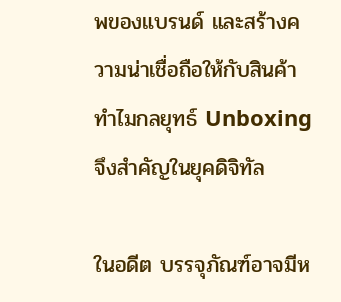พของแบรนด์ และสร้างความน่าเชื่อถือให้กับสินค้า
ทำไมกลยุทธ์ Unboxing จึงสำคัญในยุคดิจิทัล

ในอดีต บรรจุภัณฑ์อาจมีห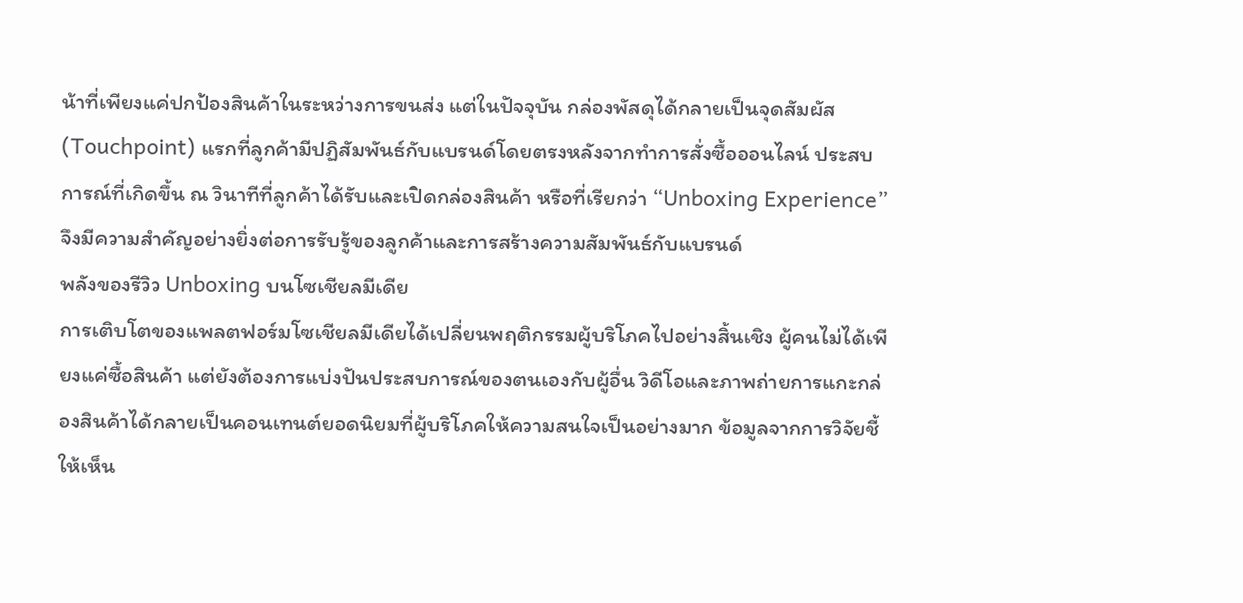น้าที่เพียงแค่ปกป้องสินค้าในระหว่างการขนส่ง แต่ในปัจจุบัน กล่องพัสดุได้กลายเป็นจุดสัมผัส (Touchpoint) แรกที่ลูกค้ามีปฏิสัมพันธ์กับแบรนด์โดยตรงหลังจากทำการสั่งซื้อออนไลน์ ประสบการณ์ที่เกิดขึ้น ณ วินาทีที่ลูกค้าได้รับและเปิดกล่องสินค้า หรือที่เรียกว่า “Unboxing Experience” จึงมีความสำคัญอย่างยิ่งต่อการรับรู้ของลูกค้าและการสร้างความสัมพันธ์กับแบรนด์
พลังของรีวิว Unboxing บนโซเชียลมีเดีย
การเติบโตของแพลตฟอร์มโซเชียลมีเดียได้เปลี่ยนพฤติกรรมผู้บริโภคไปอย่างสิ้นเชิง ผู้คนไม่ได้เพียงแค่ซื้อสินค้า แต่ยังต้องการแบ่งปันประสบการณ์ของตนเองกับผู้อื่น วิดีโอและภาพถ่ายการแกะกล่องสินค้าได้กลายเป็นคอนเทนต์ยอดนิยมที่ผู้บริโภคให้ความสนใจเป็นอย่างมาก ข้อมูลจากการวิจัยชี้ให้เห็น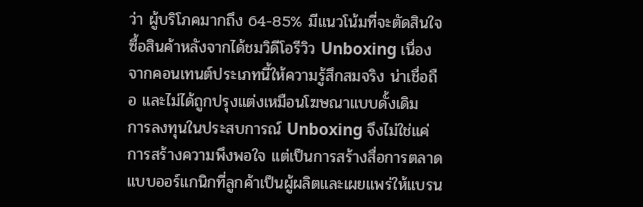ว่า ผู้บริโภคมากถึง 64-85% มีแนวโน้มที่จะตัดสินใจซื้อสินค้าหลังจากได้ชมวิดีโอรีวิว Unboxing เนื่องจากคอนเทนต์ประเภทนี้ให้ความรู้สึกสมจริง น่าเชื่อถือ และไม่ได้ถูกปรุงแต่งเหมือนโฆษณาแบบดั้งเดิม
การลงทุนในประสบการณ์ Unboxing จึงไม่ใช่แค่การสร้างความพึงพอใจ แต่เป็นการสร้างสื่อการตลาดแบบออร์แกนิกที่ลูกค้าเป็นผู้ผลิตและเผยแพร่ให้แบรน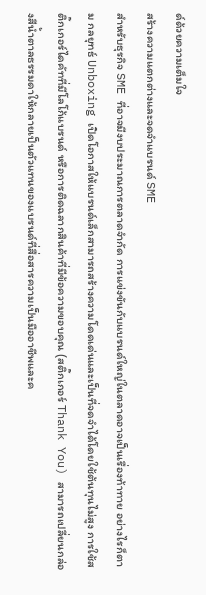ด์ด้วยความเต็มใจ
สร้างความแตกต่างและจดจำแบรนด์ SME
สำหรับธุรกิจ SME ที่อาจมีงบประมาณการตลาดจำกัด การแข่งขันกับแบรนด์ใหญ่ในตลาดอาจเป็นเรื่องท้าทาย อย่างไรก็ตาม กลยุทธ์ Unboxing เปิดโอกาสให้แบรนด์เล็กสามารถสร้างความโดดเด่นและเป็นที่จดจำได้โดยใช้ต้นทุนไม่สูง การใช้สติ๊กเกอร์ไดคัทที่มีโลโก้แบรนด์ หรือการติดฉลากสินค้าที่มีข้อความขอบคุณ (สติ๊กเกอร์ Thank You) สามารถเปลี่ยนกล่องสีน้ำตาลธรรมดาให้กลายเป็นตัวแทนของแบรนด์ที่สื่อสารความเป็นมืออาชีพและค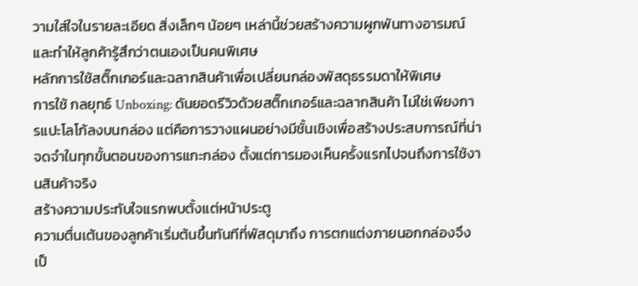วามใส่ใจในรายละเอียด สิ่งเล็กๆ น้อยๆ เหล่านี้ช่วยสร้างความผูกพันทางอารมณ์และทำให้ลูกค้ารู้สึกว่าตนเองเป็นคนพิเศษ
หลักการใช้สติ๊กเกอร์และฉลากสินค้าเพื่อเปลี่ยนกล่องพัสดุธรรมดาให้พิเศษ
การใช้ กลยุทธ์ Unboxing: ดันยอดรีวิวด้วยสติ๊กเกอร์และฉลากสินค้า ไม่ใช่เพียงการแปะโลโก้ลงบนกล่อง แต่คือการวางแผนอย่างมีชั้นเชิงเพื่อสร้างประสบการณ์ที่น่าจดจำในทุกขั้นตอนของการแกะกล่อง ตั้งแต่การมองเห็นครั้งแรกไปจนถึงการใช้งานสินค้าจริง
สร้างความประทับใจแรกพบตั้งแต่หน้าประตู
ความตื่นเต้นของลูกค้าเริ่มต้นขึ้นทันทีที่พัสดุมาถึง การตกแต่งภายนอกกล่องจึงเป็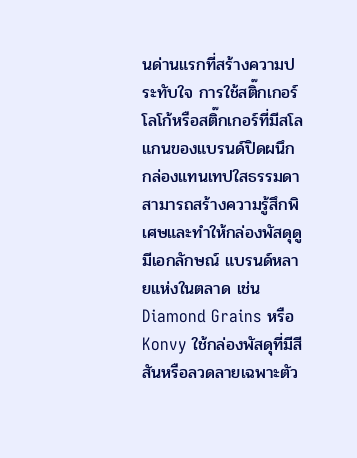นด่านแรกที่สร้างความประทับใจ การใช้สติ๊กเกอร์โลโก้หรือสติ๊กเกอร์ที่มีสโลแกนของแบรนด์ปิดผนึกกล่องแทนเทปใสธรรมดา สามารถสร้างความรู้สึกพิเศษและทำให้กล่องพัสดุดูมีเอกลักษณ์ แบรนด์หลายแห่งในตลาด เช่น Diamond Grains หรือ Konvy ใช้กล่องพัสดุที่มีสีสันหรือลวดลายเฉพาะตัว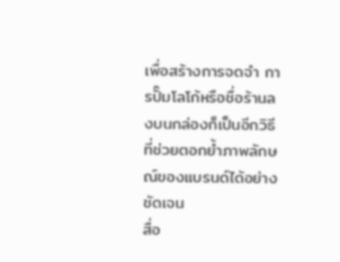เพื่อสร้างการจดจำ การปั๊มโลโก้หรือชื่อร้านลงบนกล่องก็เป็นอีกวิธีที่ช่วยตอกย้ำภาพลักษณ์ของแบรนด์ได้อย่างชัดเจน
สื่อ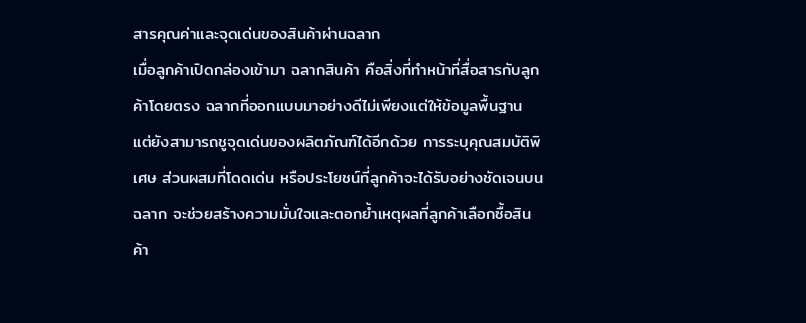สารคุณค่าและจุดเด่นของสินค้าผ่านฉลาก
เมื่อลูกค้าเปิดกล่องเข้ามา ฉลากสินค้า คือสิ่งที่ทำหน้าที่สื่อสารกับลูกค้าโดยตรง ฉลากที่ออกแบบมาอย่างดีไม่เพียงแต่ให้ข้อมูลพื้นฐาน แต่ยังสามารถชูจุดเด่นของผลิตภัณฑ์ได้อีกด้วย การระบุคุณสมบัติพิเศษ ส่วนผสมที่โดดเด่น หรือประโยชน์ที่ลูกค้าจะได้รับอย่างชัดเจนบนฉลาก จะช่วยสร้างความมั่นใจและตอกย้ำเหตุผลที่ลูกค้าเลือกซื้อสินค้า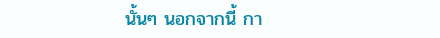นั้นๆ นอกจากนี้ กา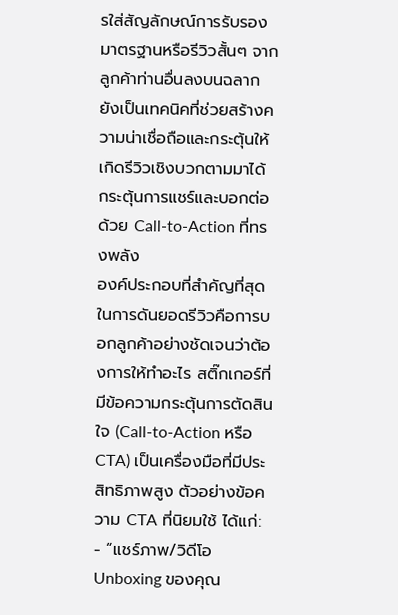รใส่สัญลักษณ์การรับรองมาตรฐานหรือรีวิวสั้นๆ จากลูกค้าท่านอื่นลงบนฉลากยังเป็นเทคนิคที่ช่วยสร้างความน่าเชื่อถือและกระตุ้นให้เกิดรีวิวเชิงบวกตามมาได้
กระตุ้นการแชร์และบอกต่อด้วย Call-to-Action ที่ทรงพลัง
องค์ประกอบที่สำคัญที่สุดในการดันยอดรีวิวคือการบอกลูกค้าอย่างชัดเจนว่าต้องการให้ทำอะไร สติ๊กเกอร์ที่มีข้อความกระตุ้นการตัดสินใจ (Call-to-Action หรือ CTA) เป็นเครื่องมือที่มีประสิทธิภาพสูง ตัวอย่างข้อความ CTA ที่นิยมใช้ ได้แก่:
- “แชร์ภาพ/วิดีโอ Unboxing ของคุณ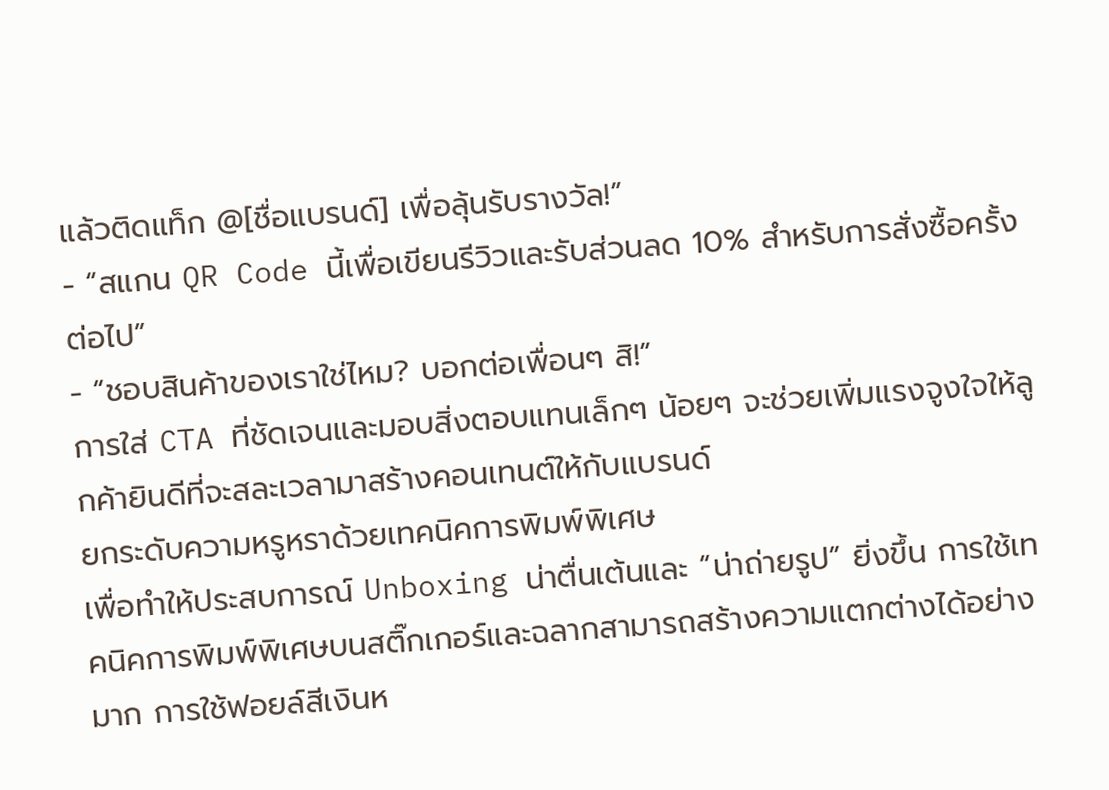แล้วติดแท็ก @[ชื่อแบรนด์] เพื่อลุ้นรับรางวัล!”
- “สแกน QR Code นี้เพื่อเขียนรีวิวและรับส่วนลด 10% สำหรับการสั่งซื้อครั้งต่อไป”
- “ชอบสินค้าของเราใช่ไหม? บอกต่อเพื่อนๆ สิ!”
การใส่ CTA ที่ชัดเจนและมอบสิ่งตอบแทนเล็กๆ น้อยๆ จะช่วยเพิ่มแรงจูงใจให้ลูกค้ายินดีที่จะสละเวลามาสร้างคอนเทนต์ให้กับแบรนด์
ยกระดับความหรูหราด้วยเทคนิคการพิมพ์พิเศษ
เพื่อทำให้ประสบการณ์ Unboxing น่าตื่นเต้นและ “น่าถ่ายรูป” ยิ่งขึ้น การใช้เทคนิคการพิมพ์พิเศษบนสติ๊กเกอร์และฉลากสามารถสร้างความแตกต่างได้อย่างมาก การใช้ฟอยล์สีเงินห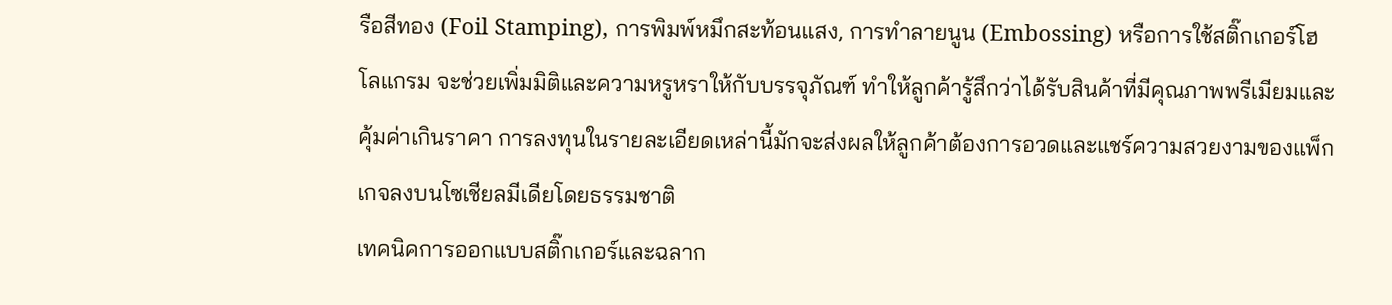รือสีทอง (Foil Stamping), การพิมพ์หมึกสะท้อนแสง, การทำลายนูน (Embossing) หรือการใช้สติ๊กเกอร์โฮโลแกรม จะช่วยเพิ่มมิติและความหรูหราให้กับบรรจุภัณฑ์ ทำให้ลูกค้ารู้สึกว่าได้รับสินค้าที่มีคุณภาพพรีเมียมและคุ้มค่าเกินราคา การลงทุนในรายละเอียดเหล่านี้มักจะส่งผลให้ลูกค้าต้องการอวดและแชร์ความสวยงามของแพ็กเกจลงบนโซเชียลมีเดียโดยธรรมชาติ
เทคนิคการออกแบบสติ๊กเกอร์และฉลาก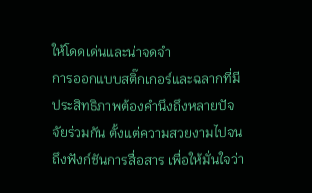ให้โดดเด่นและน่าจดจำ
การออกแบบสติ๊กเกอร์และฉลากที่มีประสิทธิภาพต้องคำนึงถึงหลายปัจจัยร่วมกัน ตั้งแต่ความสวยงามไปจนถึงฟังก์ชันการสื่อสาร เพื่อให้มั่นใจว่า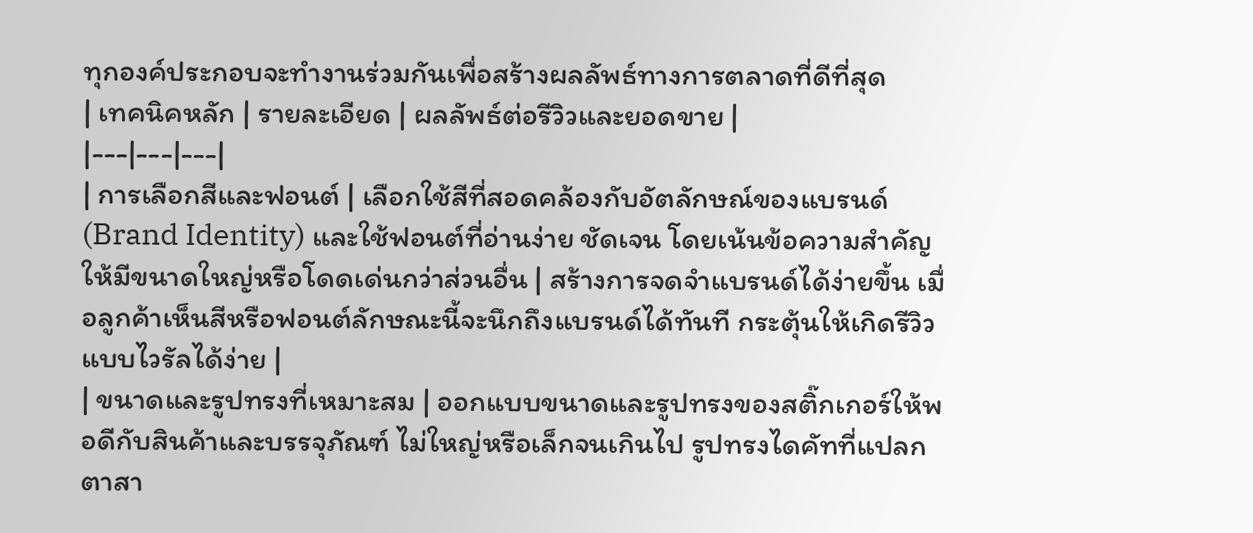ทุกองค์ประกอบจะทำงานร่วมกันเพื่อสร้างผลลัพธ์ทางการตลาดที่ดีที่สุด
| เทคนิคหลัก | รายละเอียด | ผลลัพธ์ต่อรีวิวและยอดขาย |
|---|---|---|
| การเลือกสีและฟอนต์ | เลือกใช้สีที่สอดคล้องกับอัตลักษณ์ของแบรนด์ (Brand Identity) และใช้ฟอนต์ที่อ่านง่าย ชัดเจน โดยเน้นข้อความสำคัญให้มีขนาดใหญ่หรือโดดเด่นกว่าส่วนอื่น | สร้างการจดจำแบรนด์ได้ง่ายขึ้น เมื่อลูกค้าเห็นสีหรือฟอนต์ลักษณะนี้จะนึกถึงแบรนด์ได้ทันที กระตุ้นให้เกิดรีวิวแบบไวรัลได้ง่าย |
| ขนาดและรูปทรงที่เหมาะสม | ออกแบบขนาดและรูปทรงของสติ๊กเกอร์ให้พอดีกับสินค้าและบรรจุภัณฑ์ ไม่ใหญ่หรือเล็กจนเกินไป รูปทรงไดคัทที่แปลกตาสา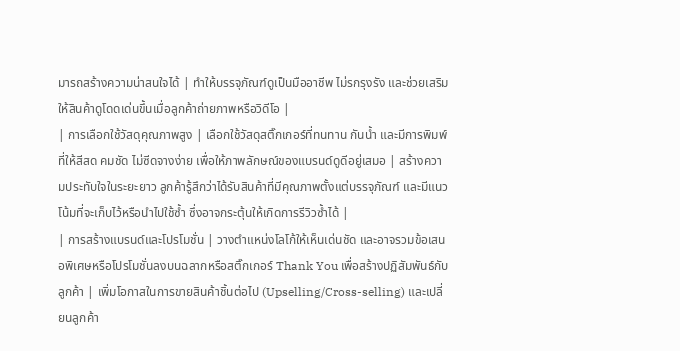มารถสร้างความน่าสนใจได้ | ทำให้บรรจุภัณฑ์ดูเป็นมืออาชีพ ไม่รกรุงรัง และช่วยเสริมให้สินค้าดูโดดเด่นขึ้นเมื่อลูกค้าถ่ายภาพหรือวิดีโอ |
| การเลือกใช้วัสดุคุณภาพสูง | เลือกใช้วัสดุสติ๊กเกอร์ที่ทนทาน กันน้ำ และมีการพิมพ์ที่ให้สีสด คมชัด ไม่ซีดจางง่าย เพื่อให้ภาพลักษณ์ของแบรนด์ดูดีอยู่เสมอ | สร้างความประทับใจในระยะยาว ลูกค้ารู้สึกว่าได้รับสินค้าที่มีคุณภาพตั้งแต่บรรจุภัณฑ์ และมีแนวโน้มที่จะเก็บไว้หรือนำไปใช้ซ้ำ ซึ่งอาจกระตุ้นให้เกิดการรีวิวซ้ำได้ |
| การสร้างแบรนด์และโปรโมชั่น | วางตำแหน่งโลโก้ให้เห็นเด่นชัด และอาจรวมข้อเสนอพิเศษหรือโปรโมชั่นลงบนฉลากหรือสติ๊กเกอร์ Thank You เพื่อสร้างปฏิสัมพันธ์กับลูกค้า | เพิ่มโอกาสในการขายสินค้าชิ้นต่อไป (Upselling/Cross-selling) และเปลี่ยนลูกค้า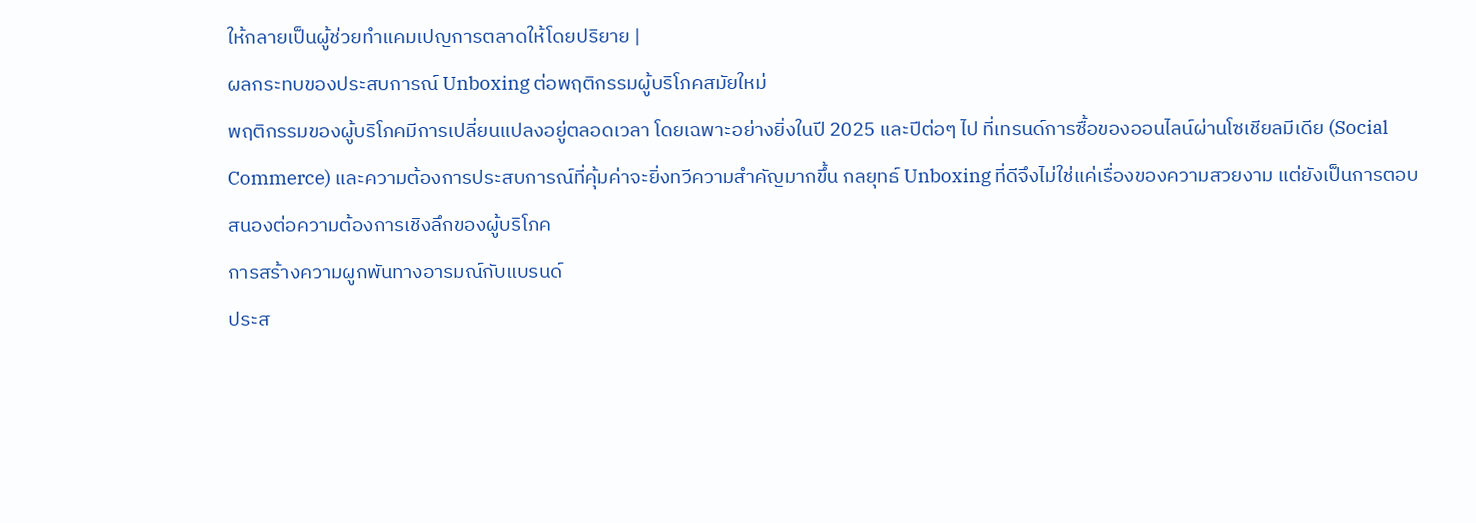ให้กลายเป็นผู้ช่วยทำแคมเปญการตลาดให้โดยปริยาย |
ผลกระทบของประสบการณ์ Unboxing ต่อพฤติกรรมผู้บริโภคสมัยใหม่
พฤติกรรมของผู้บริโภคมีการเปลี่ยนแปลงอยู่ตลอดเวลา โดยเฉพาะอย่างยิ่งในปี 2025 และปีต่อๆ ไป ที่เทรนด์การซื้อของออนไลน์ผ่านโซเชียลมีเดีย (Social Commerce) และความต้องการประสบการณ์ที่คุ้มค่าจะยิ่งทวีความสำคัญมากขึ้น กลยุทธ์ Unboxing ที่ดีจึงไม่ใช่แค่เรื่องของความสวยงาม แต่ยังเป็นการตอบสนองต่อความต้องการเชิงลึกของผู้บริโภค
การสร้างความผูกพันทางอารมณ์กับแบรนด์
ประส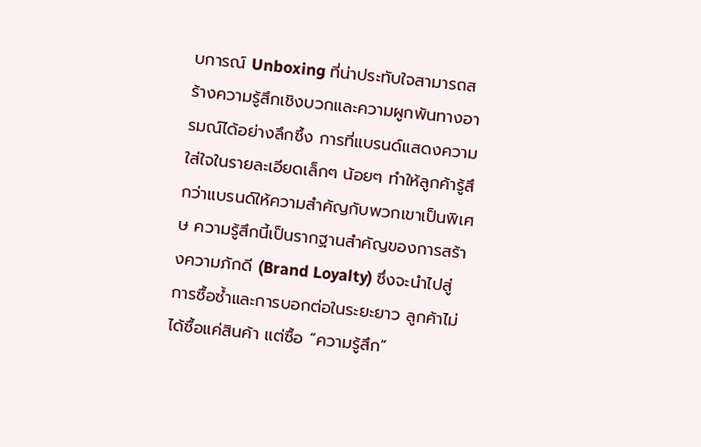บการณ์ Unboxing ที่น่าประทับใจสามารถสร้างความรู้สึกเชิงบวกและความผูกพันทางอารมณ์ได้อย่างลึกซึ้ง การที่แบรนด์แสดงความใส่ใจในรายละเอียดเล็กๆ น้อยๆ ทำให้ลูกค้ารู้สึกว่าแบรนด์ให้ความสำคัญกับพวกเขาเป็นพิเศษ ความรู้สึกนี้เป็นรากฐานสำคัญของการสร้างความภักดี (Brand Loyalty) ซึ่งจะนำไปสู่การซื้อซ้ำและการบอกต่อในระยะยาว ลูกค้าไม่ได้ซื้อแค่สินค้า แต่ซื้อ “ความรู้สึก”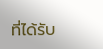ที่ได้รับ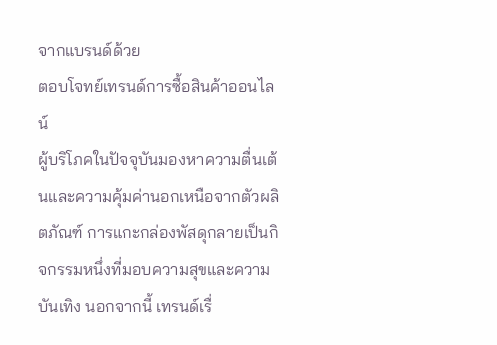จากแบรนด์ด้วย
ตอบโจทย์เทรนด์การซื้อสินค้าออนไลน์
ผู้บริโภคในปัจจุบันมองหาความตื่นเต้นและความคุ้มค่านอกเหนือจากตัวผลิตภัณฑ์ การแกะกล่องพัสดุกลายเป็นกิจกรรมหนึ่งที่มอบความสุขและความบันเทิง นอกจากนี้ เทรนด์เรื่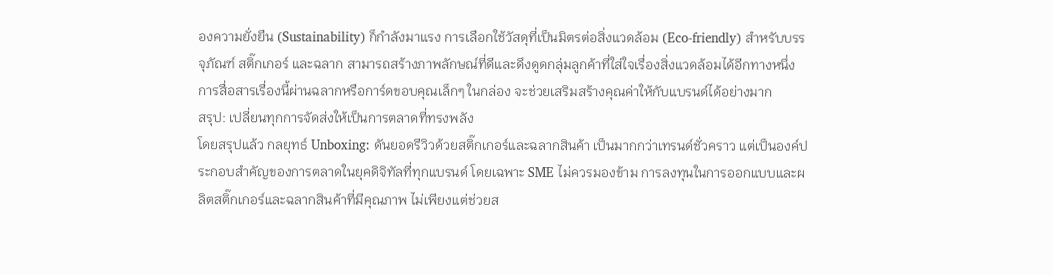องความยั่งยืน (Sustainability) ก็กำลังมาแรง การเลือกใช้วัสดุที่เป็นมิตรต่อสิ่งแวดล้อม (Eco-friendly) สำหรับบรรจุภัณฑ์ สติ๊กเกอร์ และฉลาก สามารถสร้างภาพลักษณ์ที่ดีและดึงดูดกลุ่มลูกค้าที่ใส่ใจเรื่องสิ่งแวดล้อมได้อีกทางหนึ่ง การสื่อสารเรื่องนี้ผ่านฉลากหรือการ์ดขอบคุณเล็กๆ ในกล่อง จะช่วยเสริมสร้างคุณค่าให้กับแบรนด์ได้อย่างมาก
สรุป: เปลี่ยนทุกการจัดส่งให้เป็นการตลาดที่ทรงพลัง
โดยสรุปแล้ว กลยุทธ์ Unboxing: ดันยอดรีวิวด้วยสติ๊กเกอร์และฉลากสินค้า เป็นมากกว่าเทรนด์ชั่วคราว แต่เป็นองค์ประกอบสำคัญของการตลาดในยุคดิจิทัลที่ทุกแบรนด์ โดยเฉพาะ SME ไม่ควรมองข้าม การลงทุนในการออกแบบและผลิตสติ๊กเกอร์และฉลากสินค้าที่มีคุณภาพ ไม่เพียงแต่ช่วยส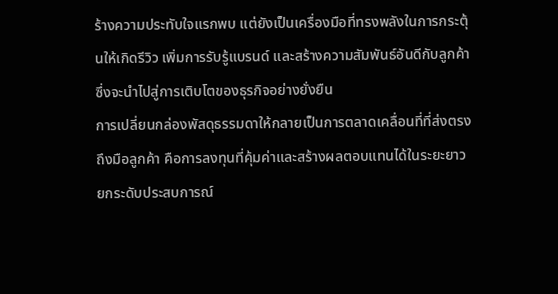ร้างความประทับใจแรกพบ แต่ยังเป็นเครื่องมือที่ทรงพลังในการกระตุ้นให้เกิดรีวิว เพิ่มการรับรู้แบรนด์ และสร้างความสัมพันธ์อันดีกับลูกค้า ซึ่งจะนำไปสู่การเติบโตของธุรกิจอย่างยั่งยืน
การเปลี่ยนกล่องพัสดุธรรมดาให้กลายเป็นการตลาดเคลื่อนที่ที่ส่งตรงถึงมือลูกค้า คือการลงทุนที่คุ้มค่าและสร้างผลตอบแทนได้ในระยะยาว
ยกระดับประสบการณ์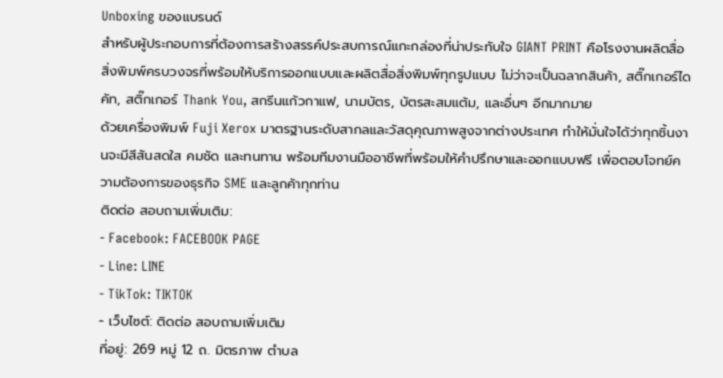Unboxing ของแบรนด์
สำหรับผู้ประกอบการที่ต้องการสร้างสรรค์ประสบการณ์แกะกล่องที่น่าประทับใจ GIANT PRINT คือโรงงานผลิตสื่อสิ่งพิมพ์ครบวงจรที่พร้อมให้บริการออกแบบและผลิตสื่อสิ่งพิมพ์ทุกรูปแบบ ไม่ว่าจะเป็นฉลากสินค้า, สติ๊กเกอร์ไดคัท, สติ๊กเกอร์ Thank You, สกรีนแก้วกาแฟ, นามบัตร, บัตรสะสมแต้ม, และอื่นๆ อีกมากมาย
ด้วยเครื่องพิมพ์ Fuji Xerox มาตรฐานระดับสากลและวัสดุคุณภาพสูงจากต่างประเทศ ทำให้มั่นใจได้ว่าทุกชิ้นงานจะมีสีสันสดใส คมชัด และทนทาน พร้อมทีมงานมืออาชีพที่พร้อมให้คำปรึกษาและออกแบบฟรี เพื่อตอบโจทย์ความต้องการของธุรกิจ SME และลูกค้าทุกท่าน
ติดต่อ สอบถามเพิ่มเติม:
- Facebook: FACEBOOK PAGE
- Line: LINE
- TikTok: TIKTOK
- เว็บไซต์: ติดต่อ สอบถามเพิ่มเติม
ที่อยู่: 269 หมู่ 12 ถ. มิตรภาพ ตำบล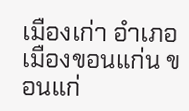เมืองเก่า อำเภอเมืองขอนแก่น ขอนแก่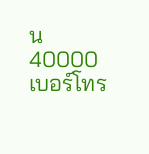น 40000
เบอร์โทร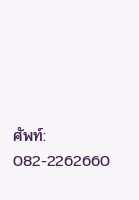ศัพท์: 082-2262660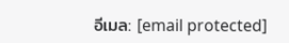อีเมล: [email protected]